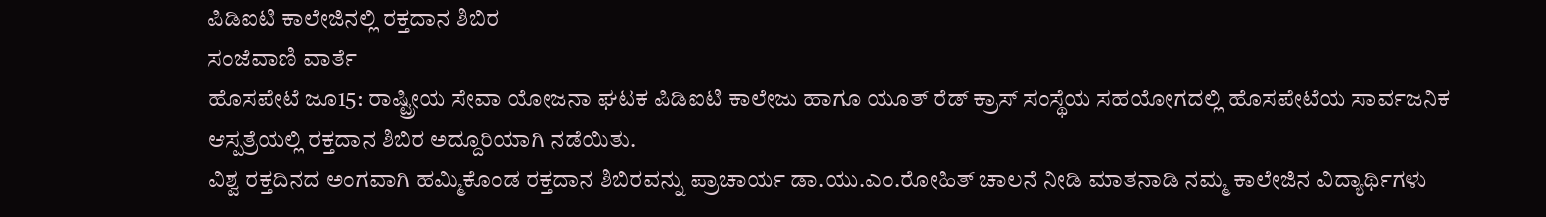ಪಿಡಿಐಟಿ ಕಾಲೇಜಿನಲ್ಲಿ ರಕ್ತದಾನ ಶಿಬಿರ
ಸಂಜೆವಾಣಿ ವಾರ್ತೆ
ಹೊಸಪೇಟೆ ಜೂ15: ರಾಷ್ಟ್ರೀಯ ಸೇವಾ ಯೋಜನಾ ಘಟಕ ಪಿಡಿಐಟಿ ಕಾಲೇಜು ಹಾಗೂ ಯೂತ್ ರೆಡ್ ಕ್ರಾಸ್ ಸಂಸ್ಥೆಯ ಸಹಯೋಗದಲ್ಲಿ ಹೊಸಪೇಟೆಯ ಸಾರ್ವಜನಿಕ ಆಸ್ಪತ್ರೆಯಲ್ಲಿ ರಕ್ತದಾನ ಶಿಬಿರ ಅದ್ದೂರಿಯಾಗಿ ನಡೆಯಿತು.
ವಿಶ್ವ ರಕ್ತದಿನದ ಅಂಗವಾಗಿ ಹಮ್ಮಿಕೊಂಡ ರಕ್ತದಾನ ಶಿಬಿರವನ್ನು ಪ್ರಾಚಾರ್ಯ ಡಾ.ಯು.ಎಂ.ರೋಹಿತ್ ಚಾಲನೆ ನೀಡಿ ಮಾತನಾಡಿ ನಮ್ಮ ಕಾಲೇಜಿನ ವಿದ್ಯಾರ್ಥಿಗಳು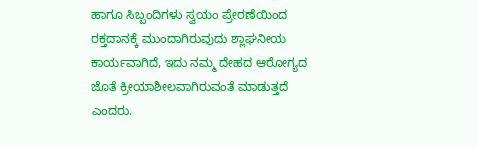ಹಾಗೂ ಸಿಬ್ಬಂದಿಗಳು ಸ್ವಯಂ ಪ್ರೇರಣೆಯಿಂದ ರಕ್ತದಾನಕ್ಕೆ ಮುಂದಾಗಿರುವುದು ಶ್ಲಾಘನೀಯ ಕಾರ್ಯವಾಗಿದೆ, ಇದು ನಮ್ಮ ದೇಹದ ಆರೋಗ್ಯದ ಜೊತೆ ಕ್ರೀಯಾಶೀಲವಾಗಿರುವಂತೆ ಮಾಡುತ್ತದೆ ಎಂದರು.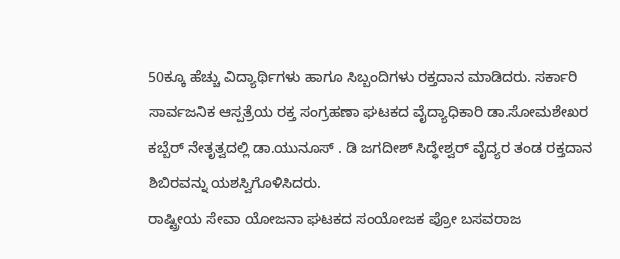50ಕ್ಕೂ ಹೆಚ್ಚು ವಿದ್ಯಾರ್ಥಿಗಳು ಹಾಗೂ ಸಿಬ್ಬಂದಿಗಳು ರಕ್ತದಾನ ಮಾಡಿದರು. ಸರ್ಕಾರಿ ಸಾರ್ವಜನಿಕ ಆಸ್ಪತ್ರೆಯ ರಕ್ತ ಸಂಗ್ರಹಣಾ ಘಟಕದ ವೈದ್ಯಾಧಿಕಾರಿ ಡಾ.ಸೋಮಶೇಖರ ಕಬ್ಬೆರ್ ನೇತೃತ್ವದಲ್ಲಿ ಡಾ.ಯುನೂಸ್ . ಡಿ ಜಗದೀಶ್ ಸಿದ್ಧೇಶ್ವರ್ ವೈದ್ಯರ ತಂಡ ರಕ್ತದಾನ ಶಿಬಿರವನ್ನು ಯಶಸ್ವಿಗೊಳಿಸಿದರು.
ರಾಷ್ಟ್ರೀಯ ಸೇವಾ ಯೋಜನಾ ಘಟಕದ ಸಂಯೋಜಕ ಪ್ರೋ ಬಸವರಾಜ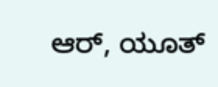ಆರ್, ಯೂತ್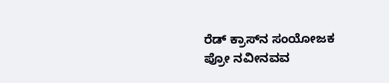ರೆಡ್ ಕ್ರಾಸ್‍ನ ಸಂಯೋಜಕ ಪ್ರೋ ನವೀನವವ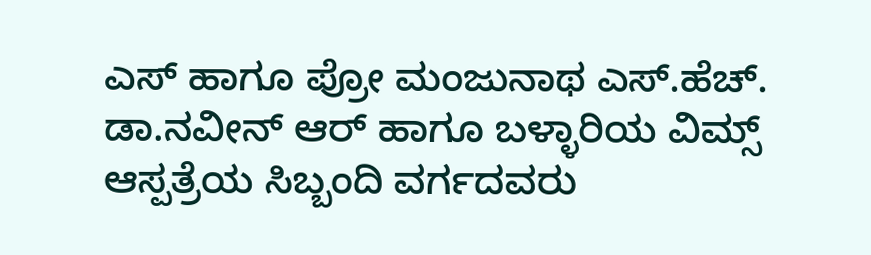ಎಸ್ ಹಾಗೂ ಪ್ರೋ ಮಂಜುನಾಥ ಎಸ್.ಹೆಚ್. ಡಾ.ನವೀನ್ ಆರ್ ಹಾಗೂ ಬಳ್ಳಾರಿಯ ವಿಮ್ಸ್ ಆಸ್ಪತ್ರೆಯ ಸಿಬ್ಬಂದಿ ವರ್ಗದವರು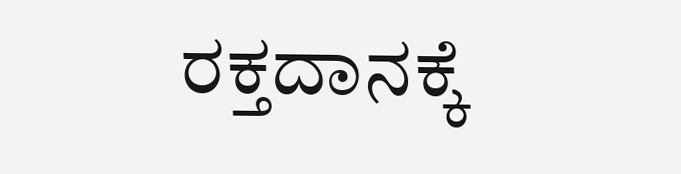ರಕ್ತದಾನಕ್ಕೆ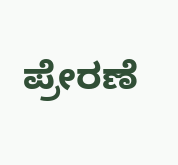ಪ್ರೇರಣೆ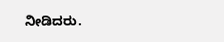ನೀಡಿದರು.